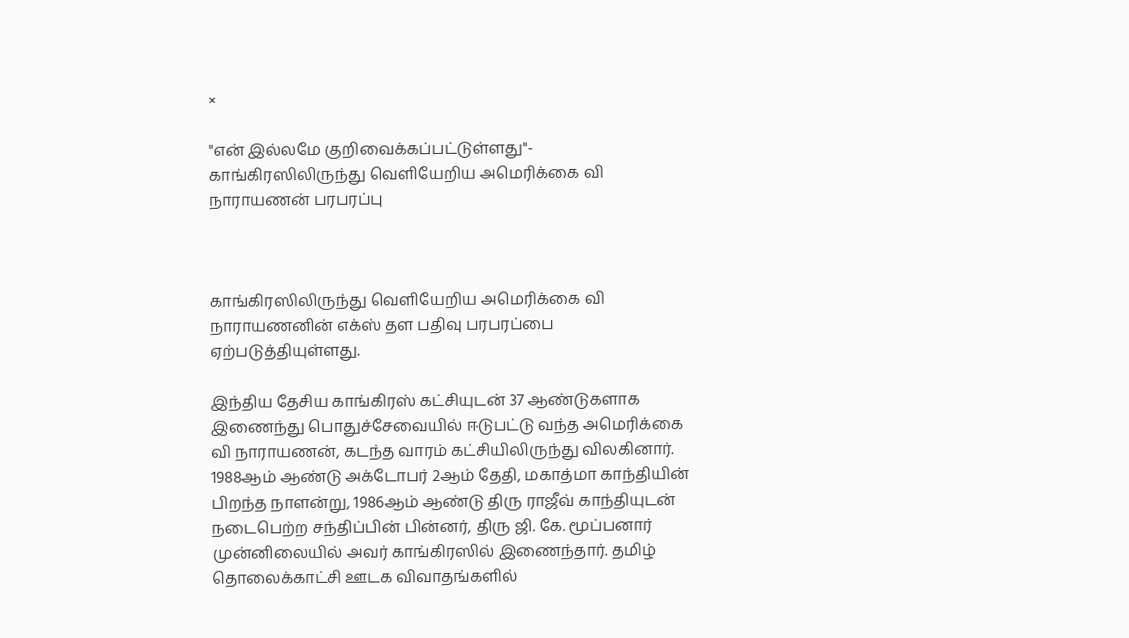×

"என் இல்லமே குறிவைக்கப்பட்டுள்ளது"- காங்கிரஸிலிருந்து வெளியேறிய அமெரிக்கை வி நாராயணன் பரபரப்பு



காங்கிரஸிலிருந்து வெளியேறிய அமெரிக்கை வி நாராயணனின் எக்ஸ் தள பதிவு பரபரப்பை ஏற்படுத்தியுள்ளது.

இந்திய தேசிய காங்கிரஸ் கட்சியுடன் 37 ஆண்டுகளாக இணைந்து பொதுச்சேவையில் ஈடுபட்டு வந்த அமெரிக்கை வி நாராயணன், கடந்த வாரம் கட்சியிலிருந்து விலகினார். 1988ஆம் ஆண்டு அக்டோபர் 2ஆம் தேதி, மகாத்மா காந்தியின் பிறந்த நாளன்று, 1986ஆம் ஆண்டு திரு ராஜீவ் காந்தியுடன் நடைபெற்ற சந்திப்பின் பின்னர், திரு ஜி. கே. மூப்பனார் முன்னிலையில் அவர் காங்கிரஸில் இணைந்தார். தமிழ் தொலைக்காட்சி ஊடக விவாதங்களில்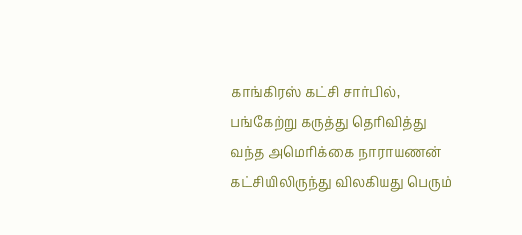காங்கிரஸ் கட்சி சார்பில், பங்கேற்று கருத்து தெரிவித்து வந்த அமெரிக்கை நாராயணன் கட்சியிலிருந்து விலகியது பெரும்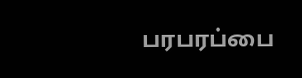பரபரப்பை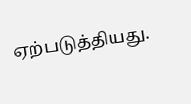ஏற்படுத்தியது.